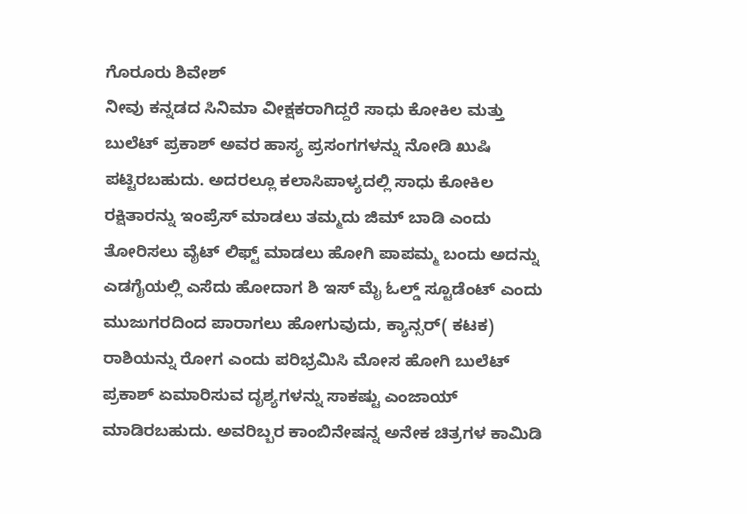ಗೊರೂರು ಶಿವೇಶ್
ನೀವು ಕನ್ನಡದ ಸಿನಿಮಾ ವೀಕ್ಷಕರಾಗಿದ್ದರೆ ಸಾಧು ಕೋಕಿಲ ಮತ್ತು ಬುಲೆಟ್ ಪ್ರಕಾಶ್ ಅವರ ಹಾಸ್ಯ ಪ್ರಸಂಗಗಳನ್ನು ನೋಡಿ ಖುಷಿ ಪಟ್ಟಿರಬಹುದು. ಅದರಲ್ಲೂ ಕಲಾಸಿಪಾಳ್ಯದಲ್ಲಿ ಸಾಧು ಕೋಕಿಲ ರಕ್ಷಿತಾರನ್ನು ಇಂಪ್ರೆಸ್ ಮಾಡಲು ತಮ್ಮದು ಜಿಮ್ ಬಾಡಿ ಎಂದು ತೋರಿಸಲು ವೈಟ್ ಲಿಫ್ಟ್ ಮಾಡಲು ಹೋಗಿ ಪಾಪಮ್ಮ ಬಂದು ಅದನ್ನು ಎಡಗೈಯಲ್ಲಿ ಎಸೆದು ಹೋದಾಗ ಶಿ ಇಸ್ ಮೈ ಓಲ್ಡ್ ಸ್ಟೂಡೆಂಟ್ ಎಂದು ಮುಜುಗರದಿಂದ ಪಾರಾಗಲು ಹೋಗುವುದು, ಕ್ಯಾನ್ಸರ್( ಕಟಕ) ರಾಶಿಯನ್ನು ರೋಗ ಎಂದು ಪರಿಭ್ರಮಿಸಿ ಮೋಸ ಹೋಗಿ ಬುಲೆಟ್ ಪ್ರಕಾಶ್ ಏಮಾರಿಸುವ ದೃಶ್ಯಗಳನ್ನು ಸಾಕಷ್ಟು ಎಂಜಾಯ್ ಮಾಡಿರಬಹುದು. ಅವರಿಬ್ಬರ ಕಾಂಬಿನೇಷನ್ನ ಅನೇಕ ಚಿತ್ರಗಳ ಕಾಮಿಡಿ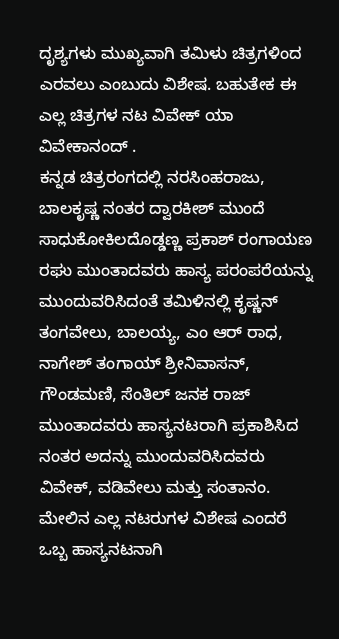ದೃಶ್ಯಗಳು ಮುಖ್ಯವಾಗಿ ತಮಿಳು ಚಿತ್ರಗಳಿಂದ ಎರವಲು ಎಂಬುದು ವಿಶೇಷ. ಬಹುತೇಕ ಈ ಎಲ್ಲ ಚಿತ್ರಗಳ ನಟ ವಿವೇಕ್ ಯಾ ವಿವೇಕಾನಂದ್ .
ಕನ್ನಡ ಚಿತ್ರರಂಗದಲ್ಲಿ ನರಸಿಂಹರಾಜು, ಬಾಲಕೃಷ್ಣ ನಂತರ ದ್ವಾರಕೀಶ್ ಮುಂದೆ ಸಾಧುಕೋಕಿಲದೊಡ್ಡಣ್ಣ ಪ್ರಕಾಶ್ ರಂಗಾಯಣ ರಘು ಮುಂತಾದವರು ಹಾಸ್ಯ ಪರಂಪರೆಯನ್ನು ಮುಂದುವರಿಸಿದಂತೆ ತಮಿಳಿನಲ್ಲಿ ಕೃಷ್ಣನ್ ತಂಗವೇಲು, ಬಾಲಯ್ಯ, ಎಂ ಆರ್ ರಾಧ, ನಾಗೇಶ್ ತಂಗಾಯ್ ಶ್ರೀನಿವಾಸನ್, ಗೌಂಡಮಣಿ, ಸೆಂತಿಲ್ ಜನಕ ರಾಜ್ ಮುಂತಾದವರು ಹಾಸ್ಯನಟರಾಗಿ ಪ್ರಕಾಶಿಸಿದ ನಂತರ ಅದನ್ನು ಮುಂದುವರಿಸಿದವರು ವಿವೇಕ್, ವಡಿವೇಲು ಮತ್ತು ಸಂತಾನಂ.
ಮೇಲಿನ ಎಲ್ಲ ನಟರುಗಳ ವಿಶೇಷ ಎಂದರೆ ಒಬ್ಬ ಹಾಸ್ಯನಟನಾಗಿ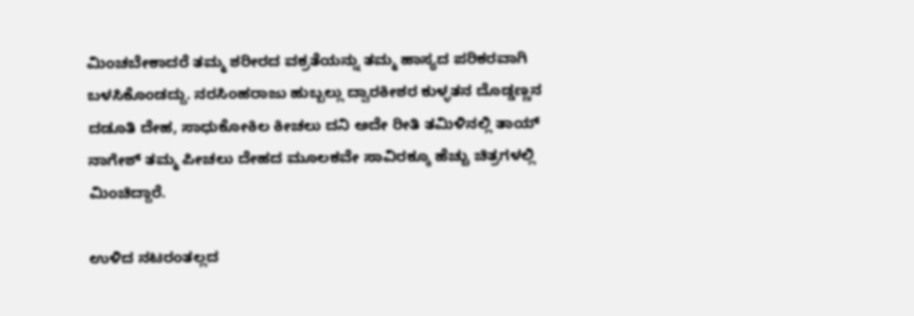ಮಿಂಚಬೇಕಾದರೆ ತಮ್ಮ ಶರೀರದ ವಕ್ರತೆಯನ್ನು ತಮ್ಮ ಹಾಸ್ಯದ ಪರಿಕರವಾಗಿ ಬಳಸಿಕೊಂಡದ್ದು. ನರಸಿಂಹರಾಜು ಹುಬ್ಬಲ್ಲು ದ್ವಾರಕೀಶರ ಕುಳ್ಳತನ ದೊಡ್ಡಣ್ಣನ ದಡೂತಿ ದೇಹ, ಸಾಧುಕೋಕಿಲ ಕೀಚಲು ದನಿ ಅದೇ ರೀತಿ ತಮಿಳಿನಲ್ಲಿ ತಾಯ್ ನಾಗೇಶ್ ತಮ್ಮ ಪೀಚಲು ದೇಹದ ಮೂಲಕವೇ ಸಾವಿರಕ್ಕೂ ಹೆಚ್ಚು ಚಿತ್ರಗಳಲ್ಲಿ ಮಿಂಚಿದ್ದಾರೆ.

ಉಳಿದ ನಟರಂತಲ್ಲದ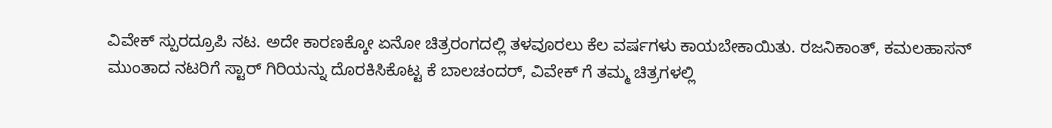ವಿವೇಕ್ ಸ್ಪುರದ್ರೂಪಿ ನಟ. ಅದೇ ಕಾರಣಕ್ಕೋ ಏನೋ ಚಿತ್ರರಂಗದಲ್ಲಿ ತಳವೂರಲು ಕೆಲ ವರ್ಷಗಳು ಕಾಯಬೇಕಾಯಿತು. ರಜನಿಕಾಂತ್, ಕಮಲಹಾಸನ್ ಮುಂತಾದ ನಟರಿಗೆ ಸ್ಟಾರ್ ಗಿರಿಯನ್ನು ದೊರಕಿಸಿಕೊಟ್ಟ ಕೆ ಬಾಲಚಂದರ್, ವಿವೇಕ್ ಗೆ ತಮ್ಮ ಚಿತ್ರಗಳಲ್ಲಿ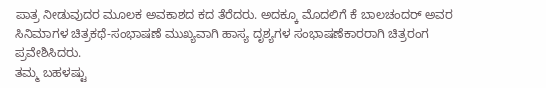ಪಾತ್ರ ನೀಡುವುದರ ಮೂಲಕ ಅವಕಾಶದ ಕದ ತೆರೆದರು. ಅದಕ್ಕೂ ಮೊದಲಿಗೆ ಕೆ ಬಾಲಚಂದರ್ ಅವರ ಸಿನಿಮಾಗಳ ಚಿತ್ರಕಥೆ-ಸಂಭಾಷಣೆ ಮುಖ್ಯವಾಗಿ ಹಾಸ್ಯ ದೃಶ್ಯಗಳ ಸಂಭಾಷಣೆಕಾರರಾಗಿ ಚಿತ್ರರಂಗ ಪ್ರವೇಶಿಸಿದರು.
ತಮ್ಮ ಬಹಳಷ್ಟು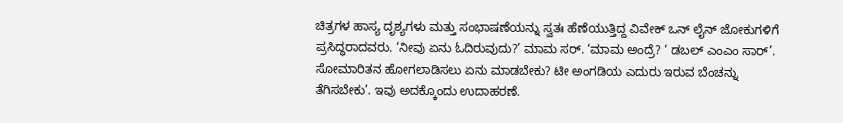ಚಿತ್ರಗಳ ಹಾಸ್ಯ ದೃಶ್ಯಗಳು ಮತ್ತು ಸಂಭಾಷಣೆಯನ್ನು ಸ್ವತಃ ಹೆಣೆಯುತ್ತಿದ್ದ ವಿವೇಕ್ ಒನ್ ಲೈನ್ ಜೋಕುಗಳಿಗೆ ಪ್ರಸಿದ್ಧರಾದವರು. ‘ನೀವು ಏನು ಓದಿರುವುದು?’ ಮಾಮ ಸರ್. ‘ಮಾಮ ಅಂದ್ರೆ? ‘ ಡಬಲ್ ಎಂಎಂ ಸಾರ್’. ಸೋಮಾರಿತನ ಹೋಗಲಾಡಿಸಲು ಏನು ಮಾಡಬೇಕು? ಟೀ ಅಂಗಡಿಯ ಎದುರು ಇರುವ ಬೆಂಚನ್ನು ತೆಗಿಸಬೇಕು’. ಇವು ಅದಕ್ಕೊಂದು ಉದಾಹರಣೆ.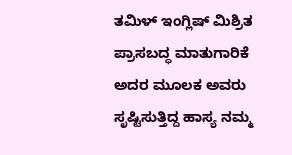ತಮಿಳ್ ಇಂಗ್ಲಿಷ್ ಮಿಶ್ರಿತ ಪ್ರಾಸಬದ್ಧ ಮಾತುಗಾರಿಕೆ ಅದರ ಮೂಲಕ ಅವರು ಸೃಷ್ಟಿಸುತ್ತಿದ್ದ ಹಾಸ್ಯ ನಮ್ಮ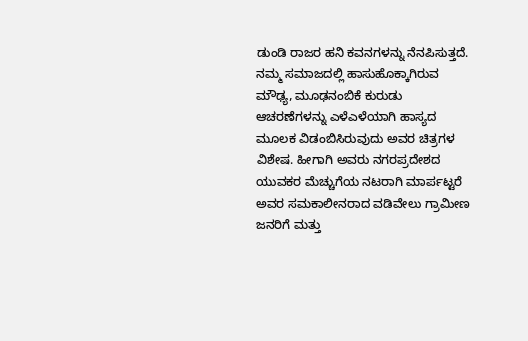ಡುಂಡಿ ರಾಜರ ಹನಿ ಕವನಗಳನ್ನು ನೆನಪಿಸುತ್ತದೆ. ನಮ್ಮ ಸಮಾಜದಲ್ಲಿ ಹಾಸುಹೊಕ್ಕಾಗಿರುವ ಮೌಢ್ಯ, ಮೂಢನಂಬಿಕೆ ಕುರುಡು ಆಚರಣೆಗಳನ್ನು ಎಳೆಎಳೆಯಾಗಿ ಹಾಸ್ಯದ ಮೂಲಕ ವಿಡಂಬಿಸಿರುವುದು ಅವರ ಚಿತ್ರಗಳ ವಿಶೇಷ. ಹೀಗಾಗಿ ಅವರು ನಗರಪ್ರದೇಶದ ಯುವಕರ ಮೆಚ್ಚುಗೆಯ ನಟರಾಗಿ ಮಾರ್ಪಟ್ಟರೆ ಅವರ ಸಮಕಾಲೀನರಾದ ವಡಿವೇಲು ಗ್ರಾಮೀಣ ಜನರಿಗೆ ಮತ್ತು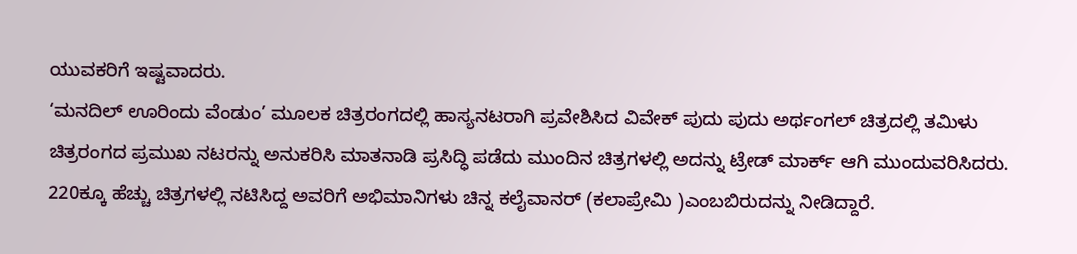ಯುವಕರಿಗೆ ಇಷ್ಟವಾದರು.
‘ಮನದಿಲ್ ಊರಿಂದು ವೆಂಡುಂ’ ಮೂಲಕ ಚಿತ್ರರಂಗದಲ್ಲಿ ಹಾಸ್ಯನಟರಾಗಿ ಪ್ರವೇಶಿಸಿದ ವಿವೇಕ್ ಪುದು ಪುದು ಅರ್ಥಂಗಲ್ ಚಿತ್ರದಲ್ಲಿ ತಮಿಳು ಚಿತ್ರರಂಗದ ಪ್ರಮುಖ ನಟರನ್ನು ಅನುಕರಿಸಿ ಮಾತನಾಡಿ ಪ್ರಸಿದ್ಧಿ ಪಡೆದು ಮುಂದಿನ ಚಿತ್ರಗಳಲ್ಲಿ ಅದನ್ನು ಟ್ರೇಡ್ ಮಾರ್ಕ್ ಆಗಿ ಮುಂದುವರಿಸಿದರು. 220ಕ್ಕೂ ಹೆಚ್ಚು ಚಿತ್ರಗಳಲ್ಲಿ ನಟಿಸಿದ್ದ ಅವರಿಗೆ ಅಭಿಮಾನಿಗಳು ಚಿನ್ನ ಕಲೈವಾನರ್ (ಕಲಾಪ್ರೇಮಿ )ಎಂಬಬಿರುದನ್ನು ನೀಡಿದ್ದಾರೆ.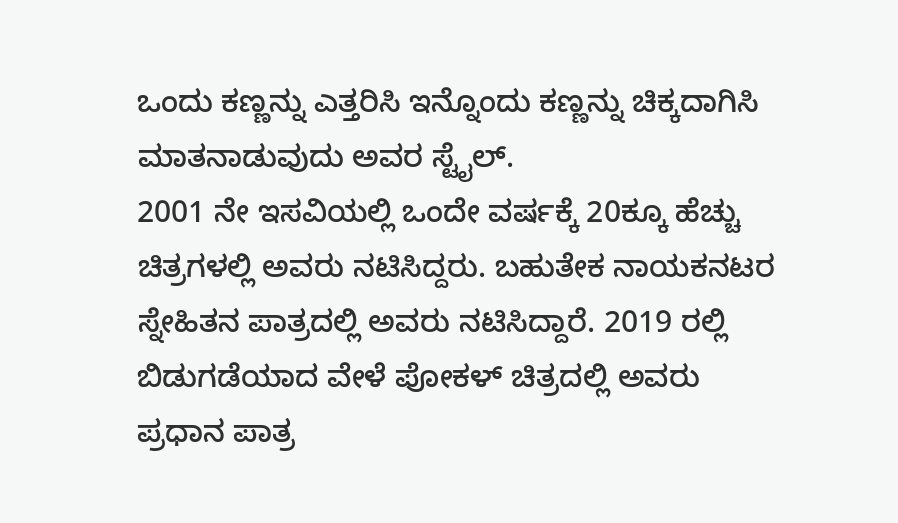ಒಂದು ಕಣ್ಣನ್ನು ಎತ್ತರಿಸಿ ಇನ್ನೊಂದು ಕಣ್ಣನ್ನು ಚಿಕ್ಕದಾಗಿಸಿ ಮಾತನಾಡುವುದು ಅವರ ಸ್ಟೈಲ್.
2001 ನೇ ಇಸವಿಯಲ್ಲಿ ಒಂದೇ ವರ್ಷಕ್ಕೆ 20ಕ್ಕೂ ಹೆಚ್ಚು ಚಿತ್ರಗಳಲ್ಲಿ ಅವರು ನಟಿಸಿದ್ದರು. ಬಹುತೇಕ ನಾಯಕನಟರ ಸ್ನೇಹಿತನ ಪಾತ್ರದಲ್ಲಿ ಅವರು ನಟಿಸಿದ್ದಾರೆ. 2019 ರಲ್ಲಿ ಬಿಡುಗಡೆಯಾದ ವೇಳೆ ಪೋಕಳ್ ಚಿತ್ರದಲ್ಲಿ ಅವರು ಪ್ರಧಾನ ಪಾತ್ರ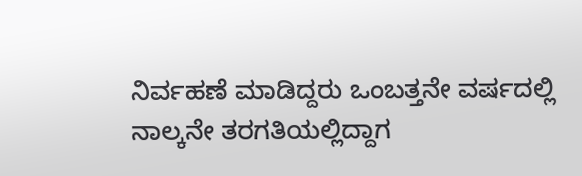ನಿರ್ವಹಣೆ ಮಾಡಿದ್ದರು ಒಂಬತ್ತನೇ ವರ್ಷದಲ್ಲಿ ನಾಲ್ಕನೇ ತರಗತಿಯಲ್ಲಿದ್ದಾಗ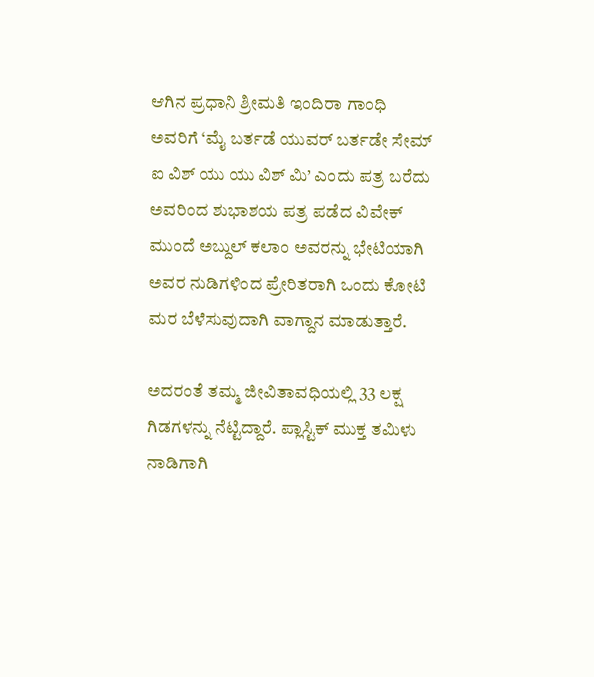ಆಗಿನ ಪ್ರಧಾನಿ ಶ್ರೀಮತಿ ಇಂದಿರಾ ಗಾಂಧಿ ಅವರಿಗೆ ‘ಮೈ ಬರ್ತಡೆ ಯುವರ್ ಬರ್ತಡೇ ಸೇಮ್ ಐ ವಿಶ್ ಯು ಯು ವಿಶ್ ಮಿ’ ಎಂದು ಪತ್ರ ಬರೆದು ಅವರಿಂದ ಶುಭಾಶಯ ಪತ್ರ ಪಡೆದ ವಿವೇಕ್ ಮುಂದೆ ಅಬ್ದುಲ್ ಕಲಾಂ ಅವರನ್ನು ಭೇಟಿಯಾಗಿ ಅವರ ನುಡಿಗಳಿಂದ ಪ್ರೇರಿತರಾಗಿ ಒಂದು ಕೋಟಿ ಮರ ಬೆಳೆಸುವುದಾಗಿ ವಾಗ್ದಾನ ಮಾಡುತ್ತಾರೆ.

ಅದರಂತೆ ತಮ್ಮ ಜೀವಿತಾವಧಿಯಲ್ಲಿ 33 ಲಕ್ಷ ಗಿಡಗಳನ್ನು ನೆಟ್ಟಿದ್ದಾರೆ. ಪ್ಲಾಸ್ಟಿಕ್ ಮುಕ್ತ ತಮಿಳು ನಾಡಿಗಾಗಿ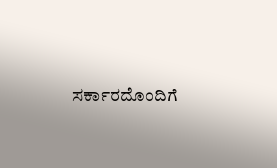ಸರ್ಕಾರದೊಂದಿಗೆ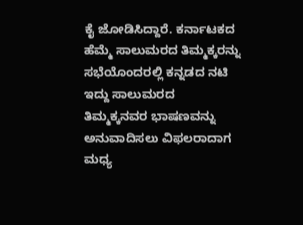ಕೈ ಜೋಡಿಸಿದ್ದಾರೆ. ಕರ್ನಾಟಕದ ಹೆಮ್ಮೆ ಸಾಲುಮರದ ತಿಮ್ಮಕ್ಕರನ್ನು ಸಭೆಯೊಂದರಲ್ಲಿ ಕನ್ನಡದ ನಟಿ ಇದ್ದು ಸಾಲುಮರದ ತಿಮ್ಮಕ್ಕನವರ ಭಾಷಣವನ್ನು ಅನುವಾದಿಸಲು ವಿಫಲರಾದಾಗ ಮಧ್ಯ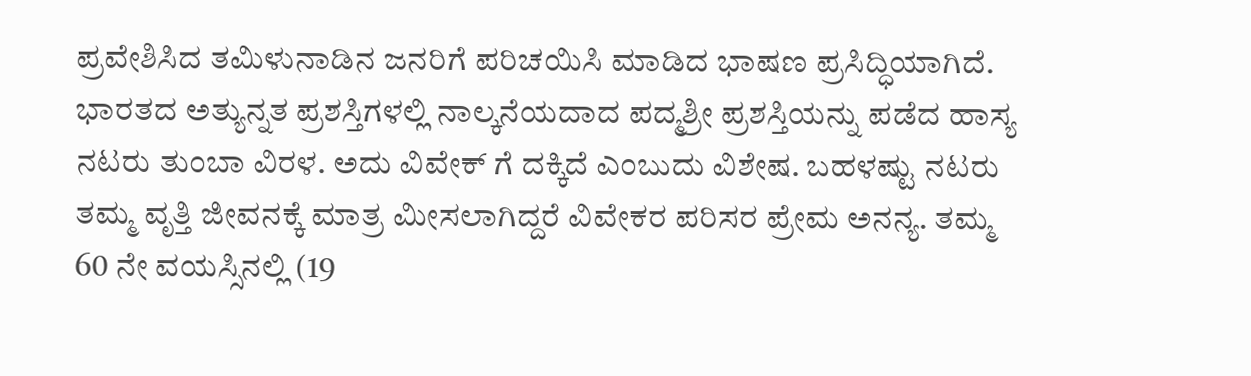ಪ್ರವೇಶಿಸಿದ ತಮಿಳುನಾಡಿನ ಜನರಿಗೆ ಪರಿಚಯಿಸಿ ಮಾಡಿದ ಭಾಷಣ ಪ್ರಸಿದ್ಧಿಯಾಗಿದೆ.
ಭಾರತದ ಅತ್ಯುನ್ನತ ಪ್ರಶಸ್ತಿಗಳಲ್ಲಿ ನಾಲ್ಕನೆಯದಾದ ಪದ್ಮಶ್ರೀ ಪ್ರಶಸ್ತಿಯನ್ನು ಪಡೆದ ಹಾಸ್ಯ ನಟರು ತುಂಬಾ ವಿರಳ. ಅದು ವಿವೇಕ್ ಗೆ ದಕ್ಕಿದೆ ಎಂಬುದು ವಿಶೇಷ. ಬಹಳಷ್ಟು ನಟರು ತಮ್ಮ ವೃತ್ತಿ ಜೀವನಕ್ಕೆ ಮಾತ್ರ ಮೀಸಲಾಗಿದ್ದರೆ ವಿವೇಕರ ಪರಿಸರ ಪ್ರೇಮ ಅನನ್ಯ. ತಮ್ಮ 60 ನೇ ವಯಸ್ಸಿನಲ್ಲಿ (19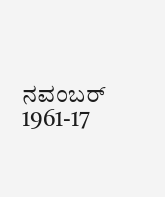ನವಂಬರ್ 1961-17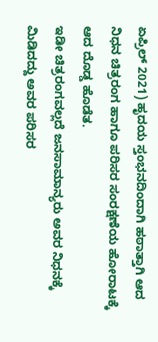ಏಪ್ರಿಲ್ 2021) ಹೃದಯ ಸ್ತಂಭನದಿಂದಾಗಿ ಹಠಾತ್ತಾಗಿ ಆದ ನಿಧನ ಚಿತ್ರರಂಗ ಹಾಗೂ ಪರಿಸರ ಸಂರಕ್ಷಣೆಯ ಹೋರಾಟಕ್ಕೆ ಆದ ದೊಡ್ಡ ಹೊಡೆತ.
ಇಡೀ ಚಿತ್ರರಂಗವಲ್ಲದೆ ಜನಸಾಮಾನ್ಯರು ಅವರ ನಿಧನಕ್ಕೆ ಮಿಡಿದದ್ದು ಅವರ ಪರಿಸರ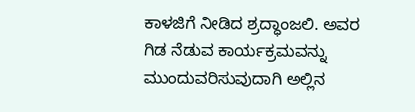ಕಾಳಜಿಗೆ ನೀಡಿದ ಶ್ರದ್ಧಾಂಜಲಿ. ಅವರ ಗಿಡ ನೆಡುವ ಕಾರ್ಯಕ್ರಮವನ್ನು ಮುಂದುವರಿಸುವುದಾಗಿ ಅಲ್ಲಿನ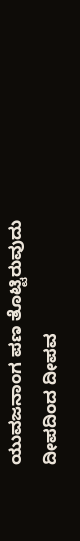ಯುವಜನಾಂಗ ಪಣ ತೊಟ್ಟಿರುವುದು ದೀಪದಿಂದ ದೀಪವ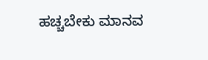ಹಚ್ಚಬೇಕು ಮಾನವ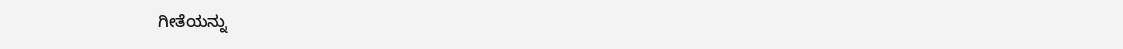ಗೀತೆಯನ್ನು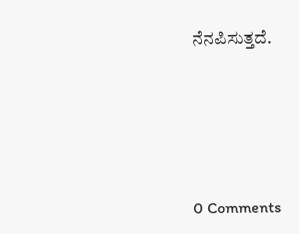ನೆನಪಿಸುತ್ತದೆ.






0 Comments